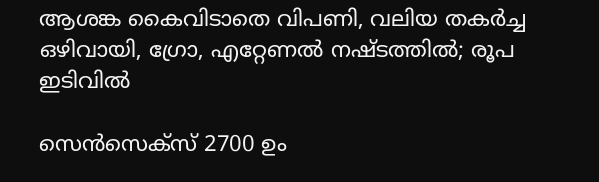ആശങ്ക കൈവിടാതെ വിപണി, വലിയ തകർച്ച ഒഴിവായി, ഗ്രോ, എറ്റേണല്‍ നഷ്ടത്തില്‍; രൂപ ഇടിവില്‍

സെൻസെക്സ് 2700 ഉം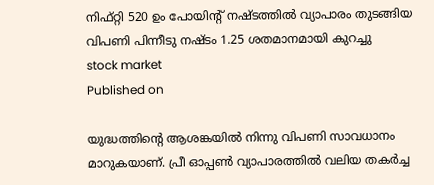നിഫ്റ്റി 520 ഉം പോയിൻ്റ് നഷ്‌ടത്തിൽ വ്യാപാരം തുടങ്ങിയ വിപണി പിന്നീടു നഷ്‌ടം 1.25 ശതമാനമായി കുറച്ചു
stock market
Published on

യുദ്ധത്തിൻ്റെ ആശങ്കയിൽ നിന്നു വിപണി സാവധാനം മാറുകയാണ്. പ്രീ ഓപ്പൺ വ്യാപാരത്തിൽ വലിയ തകർച്ച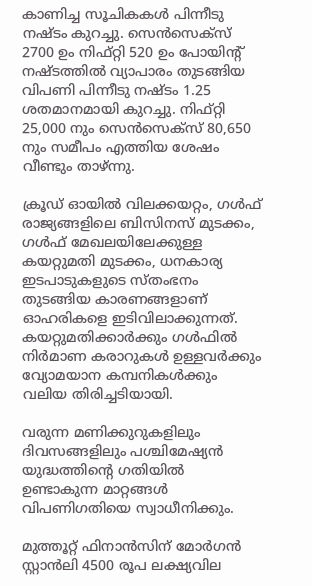കാണിച്ച സൂചികകൾ പിന്നീടു നഷ്‌ടം കുറച്ചു. സെൻസെക്സ് 2700 ഉം നിഫ്റ്റി 520 ഉം പോയിൻ്റ് നഷ്‌ടത്തിൽ വ്യാപാരം തുടങ്ങിയ വിപണി പിന്നീടു നഷ്‌ടം 1.25 ശതമാനമായി കുറച്ചു. നിഫ്റ്റി 25,000 നും സെൻസെക്സ് 80,650 നും സമീപം എത്തിയ ശേഷം വീണ്ടും താഴ്‌ന്നു.

ക്രൂഡ് ഓയിൽ വിലക്കയറ്റം, ഗൾഫ് രാജ്യങ്ങളിലെ ബിസിനസ് മുടക്കം, ഗൾഫ് മേഖലയിലേക്കുള്ള കയറ്റുമതി മുടക്കം, ധനകാര്യ ഇടപാടുകളുടെ സ്തംഭനം തുടങ്ങിയ കാരണങ്ങളാണ് ഓഹരികളെ ഇടിവിലാക്കുന്നത്. കയറ്റുമതിക്കാർക്കും ഗൾഫിൽ നിർമാണ കരാറുകൾ ഉള്ളവർക്കും വ്യോമയാന കമ്പനികൾക്കും വലിയ തിരിച്ചടിയായി.

വരുന്ന മണിക്കുറുകളിലും ദിവസങ്ങളിലും പശ്ചിമേഷ്യൻ യുദ്ധത്തിന്റെ ഗതിയിൽ ഉണ്ടാകുന്ന മാറ്റങ്ങൾ വിപണിഗതിയെ സ്വാധീനിക്കും.

മുത്തൂറ്റ് ഫിനാൻസിന് മോർഗൻ സ്റ്റാൻലി 4500 രൂപ ലക്ഷ്യവില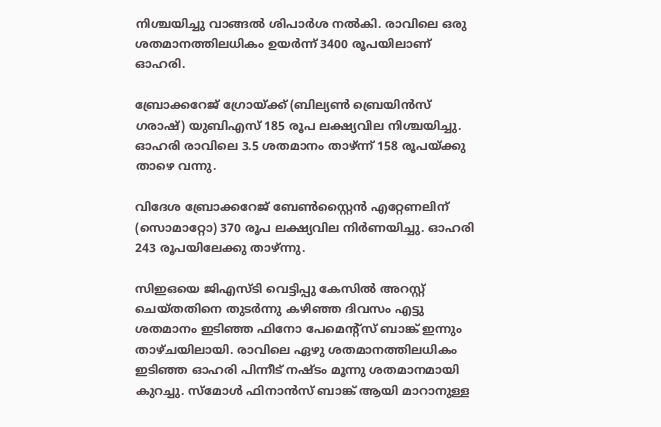നിശ്ചയിച്ചു വാങ്ങൽ ശിപാർശ നൽകി. രാവിലെ ഒരു ശതമാനത്തിലധികം ഉയർന്ന് 3400 രൂപയിലാണ് ഓഹരി.

ബ്രോക്കറേജ് ഗ്രോയ്ക്ക് (ബില്യൺ ബ്രെയിൻസ് ഗരാഷ്) യുബിഎസ് 185 രൂപ ലക്ഷ്യവില നിശ്ചയിച്ചു. ഓഹരി രാവിലെ 3.5 ശതമാനം താഴ്ന്ന് 158 രൂപയ്ക്കു താഴെ വന്നു.

വിദേശ ബ്രോക്കറേജ് ബേൺസ്റ്റൈൻ എറ്റേണലിന് (സൊമാറ്റോ) 370 രൂപ ലക്ഷ്യവില നിർണയിച്ചു. ഓഹരി 243 രൂപയിലേക്കു താഴ്‌ന്നു.

സിഇഒയെ ജിഎസ്ടി വെട്ടിപ്പു കേസിൽ അറസ്റ്റ് ചെയ്തതിനെ തുടർന്നു കഴിഞ്ഞ ദിവസം എട്ടു ശതമാനം ഇടിഞ്ഞ ഫിനോ പേമെൻ്റ്സ് ബാങ്ക് ഇന്നും താഴ്ചയിലായി. രാവിലെ ഏഴു ശതമാനത്തിലധികം ഇടിഞ്ഞ ഓഹരി പിന്നീട് നഷ്‌ടം മൂന്നു ശതമാനമായി കുറച്ചു. സ്മോൾ ഫിനാൻസ് ബാങ്ക് ആയി മാറാനുള്ള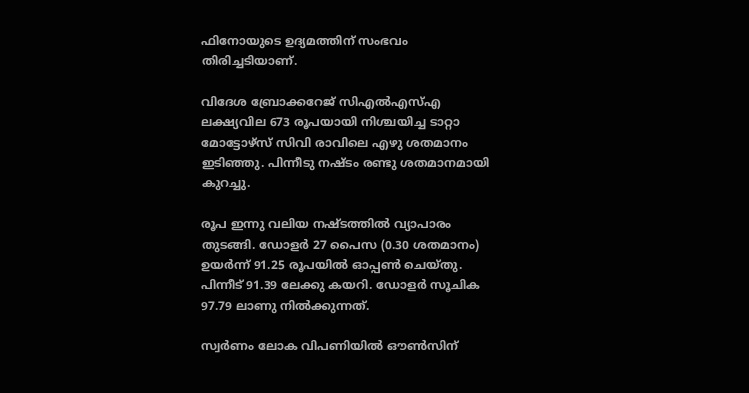ഫിനോയുടെ ഉദ്യമത്തിന് സംഭവം തിരിച്ചടിയാണ്.

വിദേശ ബ്രോക്കറേജ് സിഎൽഎസ്എ ലക്ഷ്യവില 673 രൂപയായി നിശ്ചയിച്ച ടാറ്റാ മോട്ടോഴ്സ് സിവി രാവിലെ എഴു ശതമാനം ഇടിഞ്ഞു. പിന്നീടു നഷ്‌ടം രണ്ടു ശതമാനമായി കുറച്ചു.

രൂപ ഇന്നു വലിയ നഷ്‌ടത്തിൽ വ്യാപാരം തുടങ്ങി. ഡോളർ 27 പൈസ (0.30 ശതമാനം) ഉയർന്ന് 91.25 രൂപയിൽ ഓപ്പൺ ചെയ്തു. പിന്നീട് 91.39 ലേക്കു കയറി. ഡോളർ സൂചിക 97.79 ലാണു നിൽക്കുന്നത്.

സ്വർണം ലോക വിപണിയിൽ ഔൺസിന്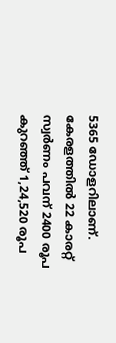5365 ഡോളറിലാണ്. കേരളത്തിൽ 22 കാരറ്റ് സ്വർണം പവന് 2400 രൂപ കുറഞ്ഞ് 1,24,520 രൂപ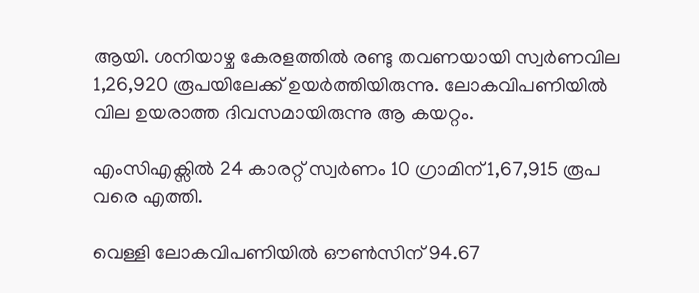ആയി. ശനിയാഴ്ച കേരളത്തിൽ രണ്ടു തവണയായി സ്വർണവില 1,26,920 രൂപയിലേക്ക് ഉയർത്തിയിരുന്നു. ലോകവിപണിയിൽ വില ഉയരാത്ത ദിവസമായിരുന്നു ആ കയറ്റം.

എംസിഎക്സിൽ 24 കാരറ്റ് സ്വർണം 10 ഗ്രാമിന് 1,67,915 രൂപ വരെ എത്തി.

വെള്ളി ലോകവിപണിയിൽ ഔൺസിന് 94.67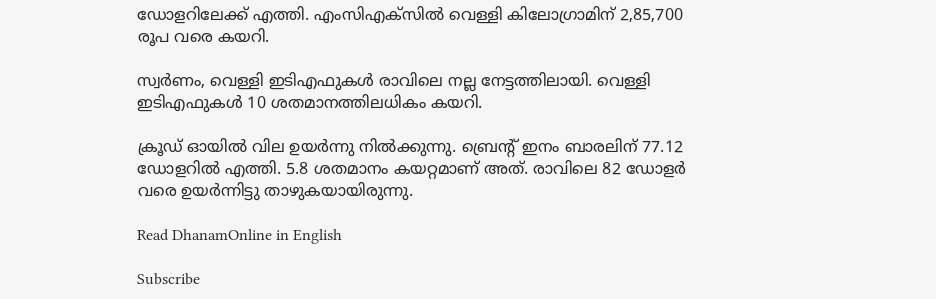ഡോളറിലേക്ക് എത്തി. എംസിഎക്സിൽ വെള്ളി കിലോഗ്രാമിന് 2,85,700 രൂപ വരെ കയറി.

സ്വർണം, വെള്ളി ഇടിഎഫുകൾ രാവിലെ നല്ല നേട്ടത്തിലായി. വെള്ളി ഇടിഎഫുകൾ 10 ശതമാനത്തിലധികം കയറി.

ക്രൂഡ് ഓയിൽ വില ഉയർന്നു നിൽക്കുന്നു. ബ്രെൻ്റ് ഇനം ബാരലിന് 77.12 ഡോളറിൽ എത്തി. 5.8 ശതമാനം കയറ്റമാണ് അത്. രാവിലെ 82 ഡോളർ വരെ ഉയർന്നിട്ടു താഴുകയായിരുന്നു.

Read DhanamOnline in English

Subscribe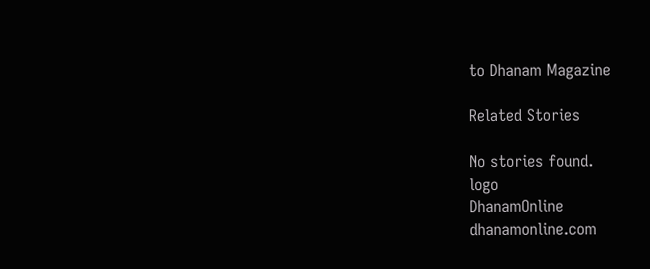to Dhanam Magazine

Related Stories

No stories found.
logo
DhanamOnline
dhanamonline.com